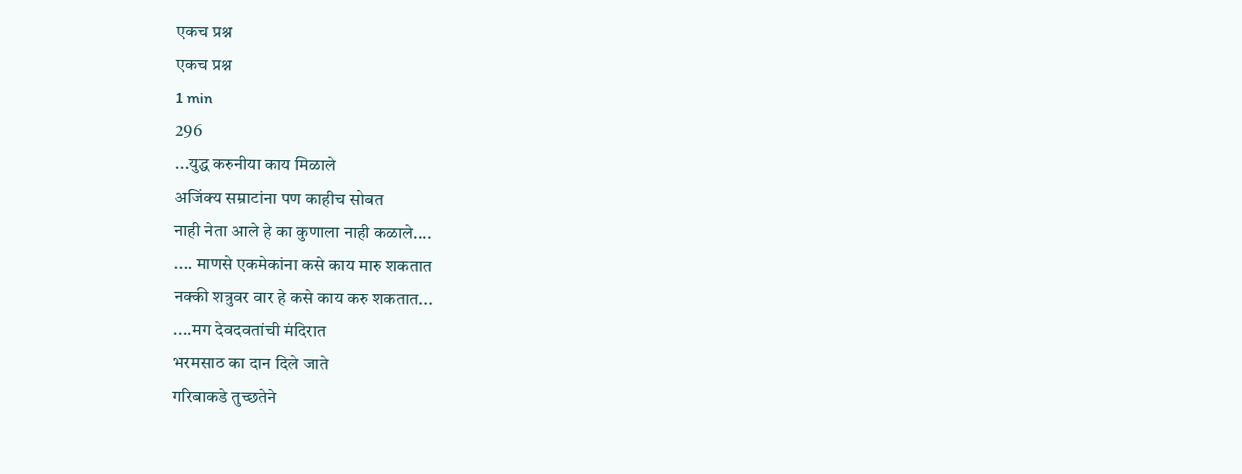एकच प्रश्न
एकच प्रश्न
1 min
296
...युद्ध करुनीया काय मिळाले
अजिंक्य सम्राटांना पण काहीच सोबत
नाही नेता आले हे का कुणाला नाही कळाले....
.... माणसे एकमेकांना कसे काय मारु शकतात
नक्की शत्रुवर वार हे कसे काय करु शकतात...
....मग देवदवतांची मंदिरात
भरमसाठ का दान दिले जाते
गरिबाकडे तुच्छतेने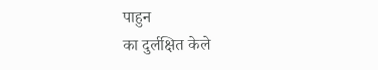पाहुन
का दुर्लक्षित केले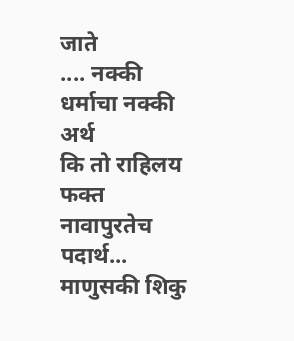जाते
.... नक्की धर्माचा नक्की अर्थ
कि तो राहिलय फक्त
नावापुरतेच पदार्थ...
माणुसकी शिकु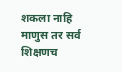शकला नाहि
माणुस तर सर्व शिक्षणच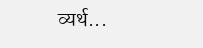व्यर्थ...